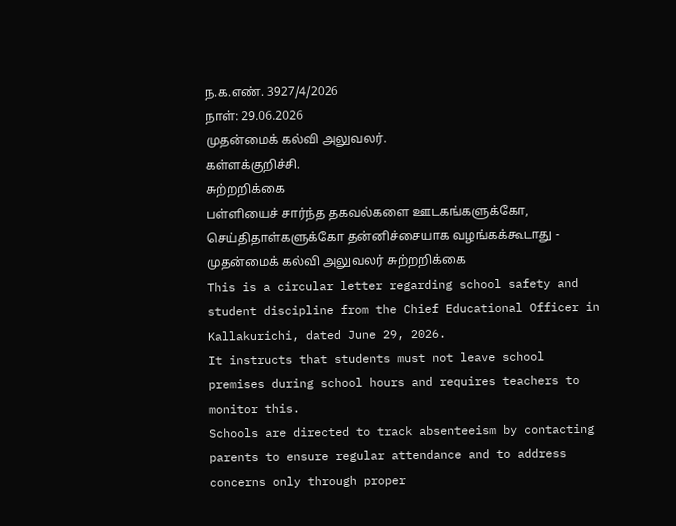ந.க.எண். 3927/4/2026
நாள்: 29.06.2026
முதன்மைக் கல்வி அலுவலர்.
கள்ளக்குறிச்சி.
சுற்றறிக்கை
பள்ளியைச் சார்ந்த தகவல்களை ஊடகங்களுக்கோ, செய்திதாள்களுக்கோ தன்னிச்சையாக வழங்கக்கூடாது - முதன்மைக் கல்வி அலுவலர் சுற்றறிக்கை
This is a circular letter regarding school safety and student discipline from the Chief Educational Officer in Kallakurichi, dated June 29, 2026.
It instructs that students must not leave school premises during school hours and requires teachers to monitor this.
Schools are directed to track absenteeism by contacting parents to ensure regular attendance and to address concerns only through proper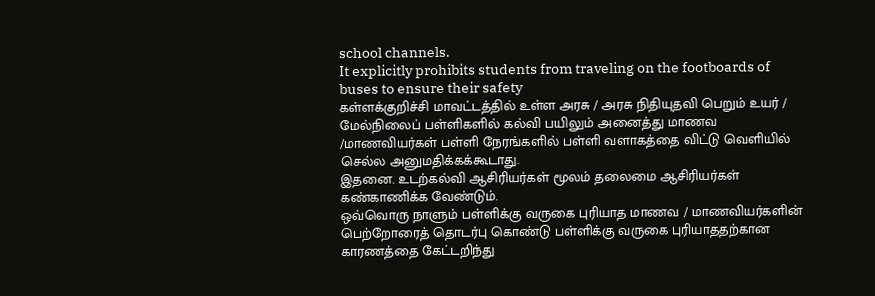school channels.
It explicitly prohibits students from traveling on the footboards of buses to ensure their safety
கள்ளக்குறிச்சி மாவட்டத்தில் உள்ள அரசு / அரசு நிதியுதவி பெறும் உயர் / மேல்நிலைப் பள்ளிகளில் கல்வி பயிலும் அனைத்து மாணவ /மாணவியர்கள் பள்ளி நேரங்களில் பள்ளி வளாகத்தை விட்டு வெளியில் செல்ல அனுமதிக்கக்கூடாது.
இதனை. உடற்கல்வி ஆசிரியர்கள் மூலம் தலைமை ஆசிரியர்கள் கண்காணிக்க வேண்டும்.
ஒவ்வொரு நாளும் பள்ளிக்கு வருகை புரியாத மாணவ / மாணவியர்களின் பெற்றோரைத் தொடர்பு கொண்டு பள்ளிக்கு வருகை புரியாததற்கான காரணத்தை கேட்டறிந்து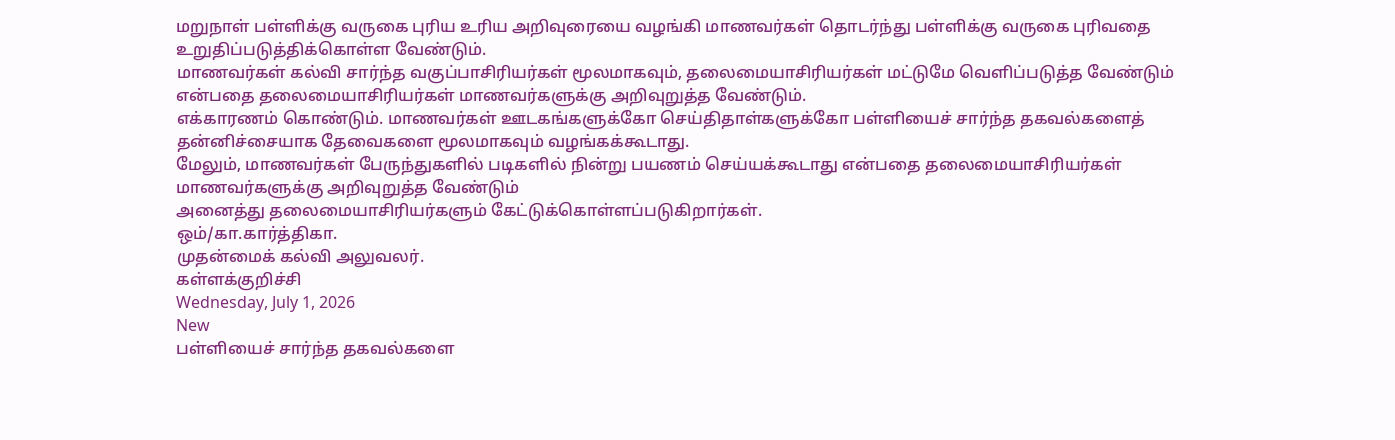மறுநாள் பள்ளிக்கு வருகை புரிய உரிய அறிவுரையை வழங்கி மாணவர்கள் தொடர்ந்து பள்ளிக்கு வருகை புரிவதை உறுதிப்படுத்திக்கொள்ள வேண்டும்.
மாணவர்கள் கல்வி சார்ந்த வகுப்பாசிரியர்கள் மூலமாகவும், தலைமையாசிரியர்கள் மட்டுமே வெளிப்படுத்த வேண்டும் என்பதை தலைமையாசிரியர்கள் மாணவர்களுக்கு அறிவுறுத்த வேண்டும்.
எக்காரணம் கொண்டும். மாணவர்கள் ஊடகங்களுக்கோ செய்திதாள்களுக்கோ பள்ளியைச் சார்ந்த தகவல்களைத் தன்னிச்சையாக தேவைகளை மூலமாகவும் வழங்கக்கூடாது.
மேலும், மாணவர்கள் பேருந்துகளில் படிகளில் நின்று பயணம் செய்யக்கூடாது என்பதை தலைமையாசிரியர்கள் மாணவர்களுக்கு அறிவுறுத்த வேண்டும்
அனைத்து தலைமையாசிரியர்களும் கேட்டுக்கொள்ளப்படுகிறார்கள்.
ஒம்/கா.கார்த்திகா.
முதன்மைக் கல்வி அலுவலர்.
கள்ளக்குறிச்சி
Wednesday, July 1, 2026
New
பள்ளியைச் சார்ந்த தகவல்களை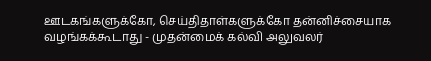ஊடகங்களுக்கோ, செய்திதாள்களுக்கோ தன்னிச்சையாக வழங்கக்கூடாது - முதன்மைக் கல்வி அலுவலர்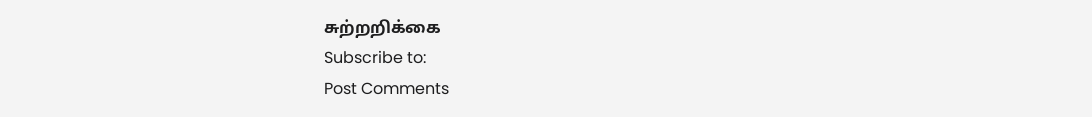சுற்றறிக்கை
Subscribe to:
Post Comments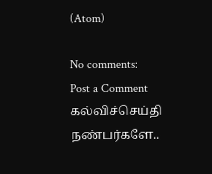(Atom)

No comments:
Post a Comment
கல்விச்செய்தி நண்பர்களே..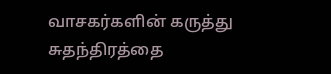வாசகர்களின் கருத்து சுதந்திரத்தை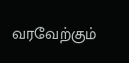வரவேற்கும்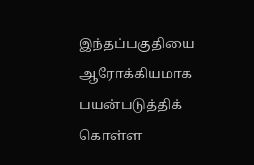இந்தப்பகுதியை ஆரோக்கியமாக பயன்படுத்திக் கொள்ள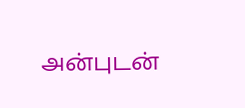அன்புடன்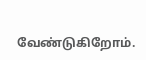வேண்டுகிறோம்.